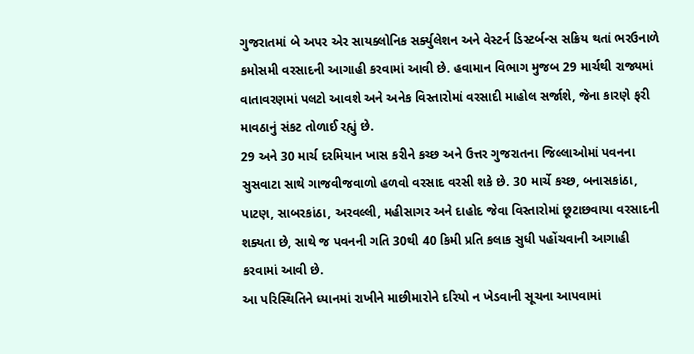ગુજરાતમાં બે અપર એર સાયક્લોનિક સર્ક્યુલેશન અને વેસ્ટર્ન ડિસ્ટર્બન્સ સક્રિય થતાં ભરઉનાળે કમોસમી વરસાદની આગાહી કરવામાં આવી છે. હવામાન વિભાગ મુજબ 29 માર્ચથી રાજ્યમાં વાતાવરણમાં પલટો આવશે અને અનેક વિસ્તારોમાં વરસાદી માહોલ સર્જાશે, જેના કારણે ફરી માવઠાનું સંકટ તોળાઈ રહ્યું છે.
29 અને 30 માર્ચ દરમિયાન ખાસ કરીને કચ્છ અને ઉત્તર ગુજરાતના જિલ્લાઓમાં પવનના સુસવાટા સાથે ગાજવીજવાળો હળવો વરસાદ વરસી શકે છે. 30 માર્ચે કચ્છ, બનાસકાંઠા, પાટણ, સાબરકાંઠા, અરવલ્લી, મહીસાગર અને દાહોદ જેવા વિસ્તારોમાં છૂટાછવાયા વરસાદની શક્યતા છે, સાથે જ પવનની ગતિ 30થી 40 કિમી પ્રતિ કલાક સુધી પહોંચવાની આગાહી કરવામાં આવી છે.
આ પરિસ્થિતિને ધ્યાનમાં રાખીને માછીમારોને દરિયો ન ખેડવાની સૂચના આપવામાં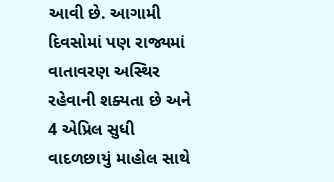આવી છે. આગામી દિવસોમાં પણ રાજ્યમાં વાતાવરણ અસ્થિર રહેવાની શક્યતા છે અને 4 એપ્રિલ સુધી વાદળછાયું માહોલ સાથે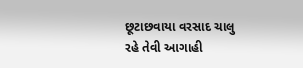છૂટાછવાયા વરસાદ ચાલુ રહે તેવી આગાહી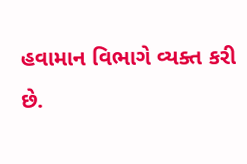હવામાન વિભાગે વ્યક્ત કરી છે.